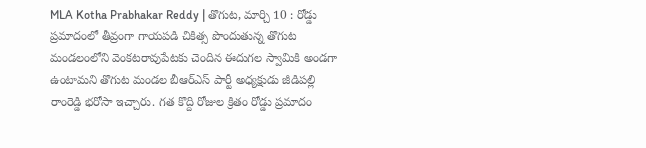MLA Kotha Prabhakar Reddy | తొగుట, మార్చి 10 : రోడ్డు ప్రమాదంలో తీవ్రంగా గాయపడి చికిత్స పొందుతున్న తొగుట మండలంలోని వెంకటరావుపేటకు చెందిన ఈదుగల స్వామికి అండగా ఉంటామని తొగుట మండల బీఆర్ఎస్ పార్టీ అధ్యక్షుడు జీడిపల్లి రాంరెడ్డి భరోసా ఇచ్చారు. గత కొద్ది రోజుల క్రితం రోడ్డు ప్రమాదం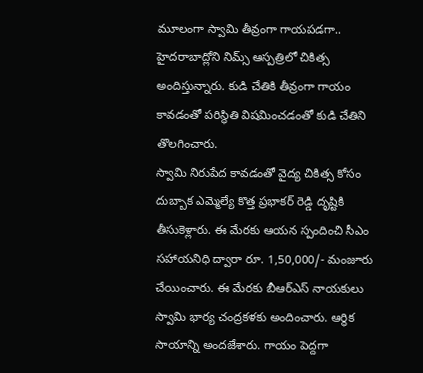మూలంగా స్వామి తీవ్రంగా గాయపడగా.. హైదరాబాద్లోని నిమ్స్ ఆస్పత్రిలో చికిత్స అందిస్తున్నారు. కుడి చేతికి తీవ్రంగా గాయం కావడంతో పరిస్థితి విషమించడంతో కుడి చేతిని తొలగించారు.
స్వామి నిరుపేద కావడంతో వైద్య చికిత్స కోసం దుబ్బాక ఎమ్మెల్యే కొత్త ప్రభాకర్ రెడ్డి దృష్టికి తీసుకెళ్లారు. ఈ మేరకు ఆయన స్పందించి సీఎం సహాయనిధి ద్వారా రూ. 1,50,000/- మంజూరు చేయించారు. ఈ మేరకు బీఆర్ఎస్ నాయకులు స్వామి భార్య చంద్రకళకు అందించారు. ఆర్థిక సాయాన్ని అందజేశారు. గాయం పెద్దగా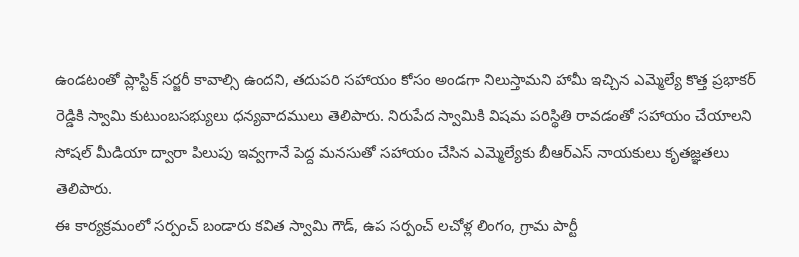ఉండటంతో ప్లాస్టిక్ సర్జరీ కావాల్సి ఉందని, తదుపరి సహాయం కోసం అండగా నిలుస్తామని హామీ ఇచ్చిన ఎమ్మెల్యే కొత్త ప్రభాకర్ రెడ్డికి స్వామి కుటుంబసభ్యులు ధన్యవాదములు తెలిపారు. నిరుపేద స్వామికి విషమ పరిస్థితి రావడంతో సహాయం చేయాలని సోషల్ మీడియా ద్వారా పిలుపు ఇవ్వగానే పెద్ద మనసుతో సహాయం చేసిన ఎమ్మెల్యేకు బీఆర్ఎస్ నాయకులు కృతజ్ఞతలు తెలిపారు.
ఈ కార్యక్రమంలో సర్పంచ్ బండారు కవిత స్వామి గౌడ్, ఉప సర్పంచ్ లచోళ్ల లింగం, గ్రామ పార్టీ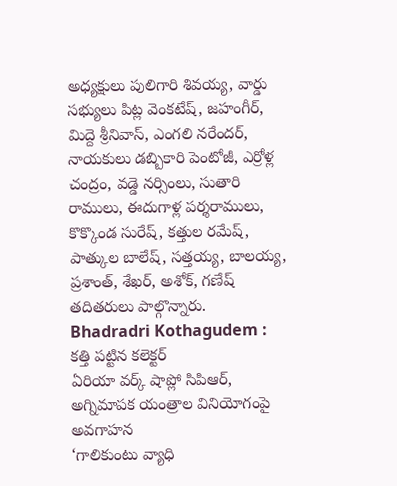అధ్యక్షులు పులిగారి శివయ్య, వార్డు సభ్యులు పిట్ల వెంకటేష్, జహంగీర్, మిద్దె శ్రీనివాస్, ఎంగలి నరేందర్, నాయకులు డబ్బికారి పెంటోజీ, ఎర్రోళ్ల చంద్రం, వడ్డె నర్సింలు, సుతారి రాములు, ఈదుగాళ్ల పర్శరాములు, కొక్కొండ సురేష్, కత్తుల రమేష్, పాత్కుల బాలేష్, సత్తయ్య, బాలయ్య, ప్రశాంత్, శేఖర్, అశోక్, గణేష్ తదితరులు పాల్గొన్నారు.
Bhadradri Kothagudem : కత్తి పట్టిన కలెక్టర్
ఏరియా వర్క్ షాప్లో సిపిఆర్, అగ్నిమాపక యంత్రాల వినియోగంపై అవగాహన
‘గాలికుంటు వ్యాధి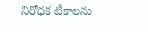నిరోధక టీకాలను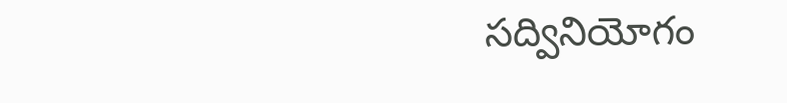సద్వినియోగం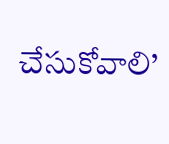చేసుకోవాలి’